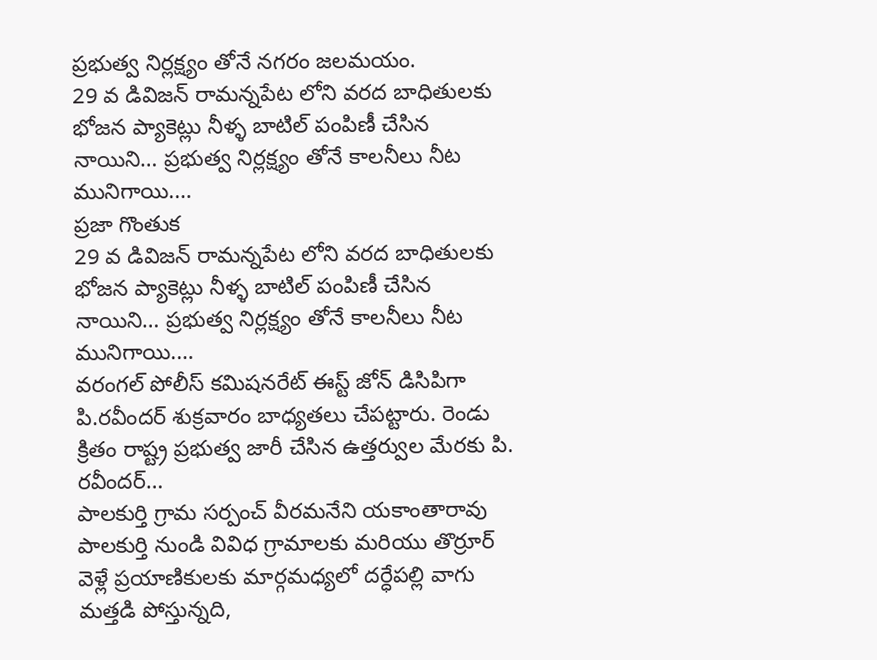ప్రభుత్వ నిర్లక్ష్యం తోనే నగరం జలమయం.
29 వ డివిజన్ రామన్నపేట లోని వరద బాధితులకు భోజన ప్యాకెట్లు నీళ్ళ బాటిల్ పంపిణీ చేసిన నాయిని… ప్రభుత్వ నిర్లక్ష్యం తోనే కాలనీలు నీట మునిగాయి.…
ప్రజా గొంతుక
29 వ డివిజన్ రామన్నపేట లోని వరద బాధితులకు భోజన ప్యాకెట్లు నీళ్ళ బాటిల్ పంపిణీ చేసిన నాయిని… ప్రభుత్వ నిర్లక్ష్యం తోనే కాలనీలు నీట మునిగాయి.…
వరంగల్ పోలీస్ కమిషనరేట్ ఈస్ట్ జోన్ డిసిపిగా పి.రవీందర్ శుక్రవారం బాధ్యతలు చేపట్టారు. రెండు క్రితం రాష్ట్ర ప్రభుత్వ జారీ చేసిన ఉత్తర్వుల మేరకు పి. రవీందర్…
పాలకుర్తి గ్రామ సర్పంచ్ వీరమనేని యకాంతారావు పాలకుర్తి నుండి వివిధ గ్రామాలకు మరియు తొర్రూర్ వెళ్లే ప్రయాణికులకు మార్గమధ్యలో దర్ధేపల్లి వాగు మత్తడి పోస్తున్నది,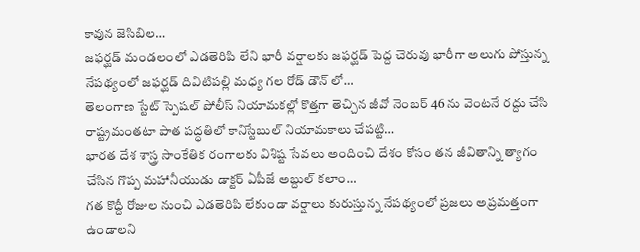కావున జెసిబిల…
జఫర్ఘడ్ మండలంలో ఎడతెరిపి లేని భారీ వర్షాలకు జఫర్ఘడ్ పెద్ద చెరువు భారీగా అలుగు పోస్తున్న నేపథ్యంలో జఫర్ఘడ్ దివిటిపల్లి మధ్య గల రోడ్ డౌన్ లో…
తెలంగాణ స్టేట్ స్పెషల్ పోలీస్ నియామకల్లో కొత్తగా తెచ్చిన జీవో నెంబర్ 46 ను వెంటనే రద్దు చేసి రాష్ట్రమంతటా పాత పద్ధతిలో కానిస్టేబుల్ నియామకాలు చేపట్టి…
భారత దేశ శాస్త్ర సాంకేతిక రంగాలకు విశిష్ట సేవలు అందించి దేశం కోసం తన జీవితాన్ని త్యాగం చేసిన గొప్ప మహానీయుడు డాక్టర్ ఏపీజే అబ్దుల్ కలాం…
గత కొద్దీ రోజుల నుంచి ఎడతెరిపి లేకుండా వర్షాలు కురుస్తున్న నేపథ్యంలో ప్రజలు అప్రమత్తంగా ఉండాలని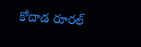కోదాడ రూరల్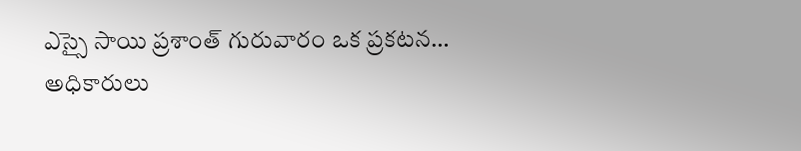ఎస్సై సాయి ప్రశాంత్ గురువారం ఒక ప్రకటన…
అధికారులు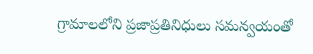గ్రామాలలోని ప్రజాప్రతినిధులు సమన్వయంతో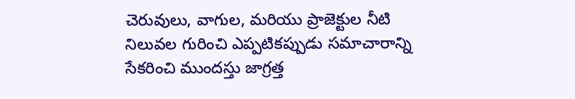చెరువులు, వాగుల, మరియు ప్రాజెక్టుల నీటి నిలువల గురించి ఎప్పటికప్పుడు సమాచారాన్ని సేకరించి ముందస్తు జాగ్రత్త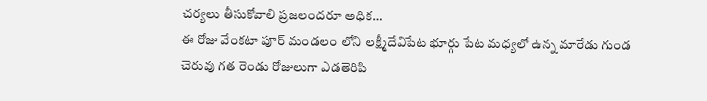చర్యలు తీసుకోవాలి ప్రజలందరూ అధిక…
ఈ రోజు వేంకటా పూర్ మండలం లోని లక్ష్మీదేవిపేట భూర్గు పేట మధ్యలో ఉన్న మారేడు గుండ చెరువు గత రెండు రోజులుగా ఎడతెరిపి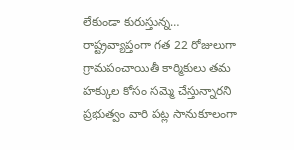లేకుండా కురుస్తున్న…
రాష్ట్రవ్యాప్తంగా గత 22 రోజులుగా గ్రామపంచాయితీ కార్మికులు తమ హక్కుల కోసం సమ్మె చేస్తున్నారని ప్రభుత్వం వారి పట్ల సానుకూలంగా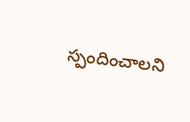స్పందించాలని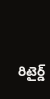రిటైర్డ్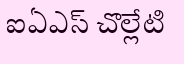ఐఏఎస్ చొల్లేటి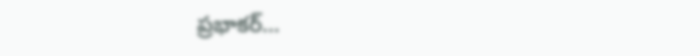ప్రభాకర్…